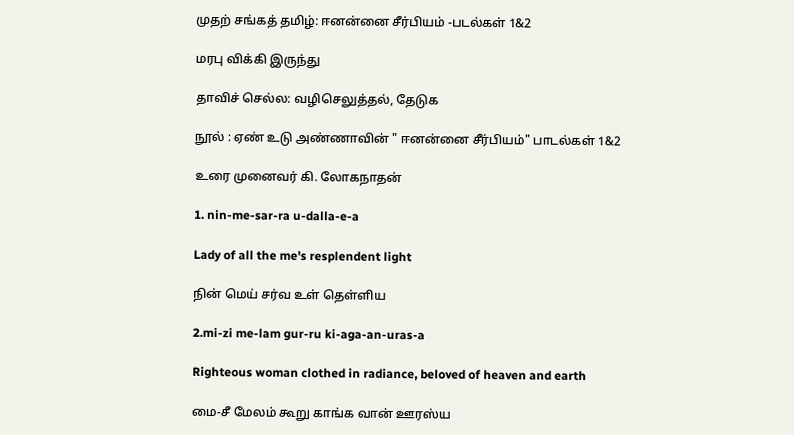முதற் சங்கத் தமிழ்: ஈனன்னை சீர்பியம் -படல்கள் 1&2

மரபு விக்கி இருந்து

தாவிச் செல்ல: வழிசெலுத்தல், தேடுக

நூல் : ஏண் உடு அண்ணாவின் " ஈனன்னை சீர்பியம்" பாடல்கள் 1&2

உரை முனைவர் கி. லோகநாதன்

1. nin-me-sar-ra u-dalla-e-a

Lady of all the me's resplendent light

நின் மெய் சர்வ உள் தெள்ளிய

2.mi-zi me-lam gur-ru ki-aga-an-uras-a

Righteous woman clothed in radiance, beloved of heaven and earth

மை-சீ மேலம் கூறு காங்க வான் ஊரஸ்ய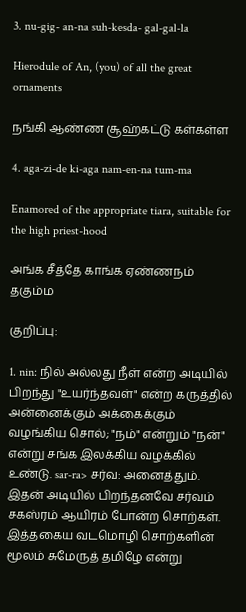3. nu-gig- an-na suh-kesda- gal-gal-la

Hierodule of An, (you) of all the great ornaments

நங்கி ஆண்ண சூஹ்கட்டு கள்கள்ள

4. aga-zi-de ki-aga nam-en-na tum-ma

Enamored of the appropriate tiara, suitable for the high priest-hood

அங்க சீத்தே காங்க ஏண்ணநம் தகும்ம

குறிப்பு:

1. nin: நில் அல்லது நீள் என்ற அடியில் பிறந்து "உயர்ந்தவள்" என்ற கருத்தில் அன்னைக்கும் அக்கைக்கும் வழங்கிய சொல்; "நம்" என்றும் "நன்" என்று சங்க இலக்கிய வழக்கில் உண்டு. sar-ra> சர்வ: அனைத்தும். இதன் அடியில் பிறந்தனவே சர்வம் சகஸ்ரம் ஆயிரம் போன்ற சொற்கள். இத்தகைய வடமொழி சொற்களின் மூலம் சுமேருத் தமிழே என்று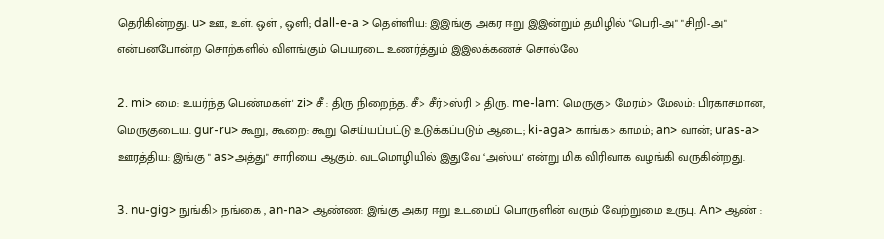தெரிகின்றது. u> ஊ, உள். ஒள் , ஒளி; dall-e-a > தெள்ளிய: இஇங்கு அகர ஈறு இஇன்றும் தமிழில் "பெரி-அ" "சிறி-அ" என்பனபோன்ற சொற்களில் விளங்கும் பெயரடை உணர்த்தும் இஇலக்கணச் சொல்லே

2. mi> மை: உயர்ந்த பெண்மகள்' zi> சீ : திரு நிறைந்த. சீ> சீர்>ஸ்ரி > திரு. me-lam: மெருகு> மேரம்> மேலம்: பிரகாசமான, மெருகுடைய. gur-ru> கூறு, கூறை: கூறு செய்யப்பட்டு உடுக்கப்படும் ஆடை; ki-aga> காங்க> காமம்; an> வான்; uras-a> ஊரத்திய: இங்கு " as>அத்து" சாரியை ஆகும். வடமொழியில் இதுவே ‘அஸ்ய' என்று மிக விரிவாக வழங்கி வருகின்றது.

3. nu-gig> நுங்கி> நங்கை , an-na> ஆண்ண: இங்கு அகர ஈறு உடமைப் பொருளின் வரும் வேற்றுமை உருபு. An> ஆண் :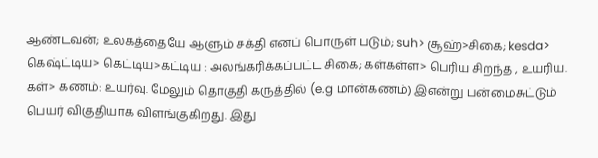ஆண்டவன்; உலகத்தையே ஆளும் சக்தி எனப் பொருள் படும்; suh> சூஹ்>சிகை; kesda> கெஷ்ட்டிய> கெட்டிய>கட்டிய : அலங்கரிக்கப்பட்ட சிகை; கள்கள்ள> பெரிய சிறந்த , உயரிய. கள்> கணம்: உயர்வு. மேலும் தொகுதி கருத்தில் (e.g மான்கணம்) இஎன்று பன்மைசுட்டும் பெயர் விகுதியாக விளங்குகிறது. இது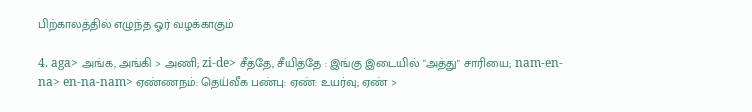பிற்காலத்தில் எழுந்த ஓர் வழக்காகும்

4. aga> அங்க, அங்கி > அணி; zi-de> சீத்தே, சீயித்தே : இங்கு இடையில் "அத்து" சாரியை; nam-en-na> en-na-nam> ஏண்ணநம்: தெய்வீக பண்பு: ஏண்: உயர்வு; ஏண் >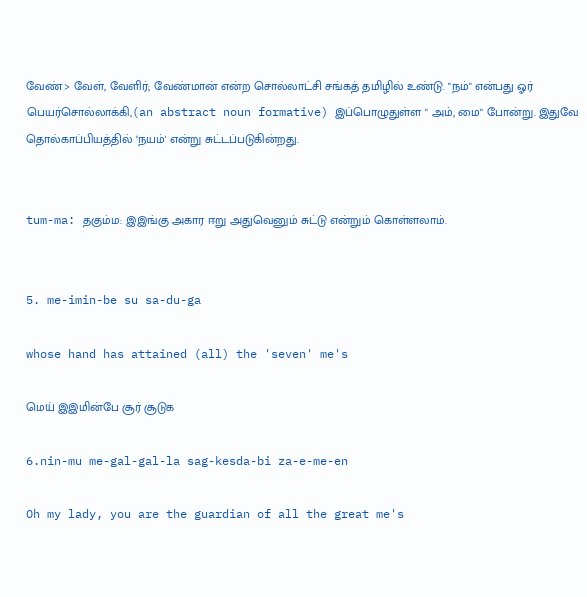வேண்> வேள், வேளிர்; வேண்மான் என்ற சொல்லாட்சி சங்கத் தமிழில் உண்டு. "நம்" என்பது ஓர் பெயர்சொல்லாக்கி,(an abstract noun formative) இப்பொழுதுள்ள " அம், மை" போன்று. இதுவே தொல்காப்பியத்தில் ‘நயம்' என்று சுட்டப்படுகின்றது.


tum-ma: தகும்ம: இஇங்கு அகார ஈறு அதுவெனும் சுட்டு என்றும் கொள்ளலாம்.


5. me-imin-be su sa-du-ga

whose hand has attained (all) the 'seven' me's

மெய் இஇமின்பே சூர் சூடுக

6.nin-mu me-gal-gal-la sag-kesda-bi za-e-me-en

Oh my lady, you are the guardian of all the great me's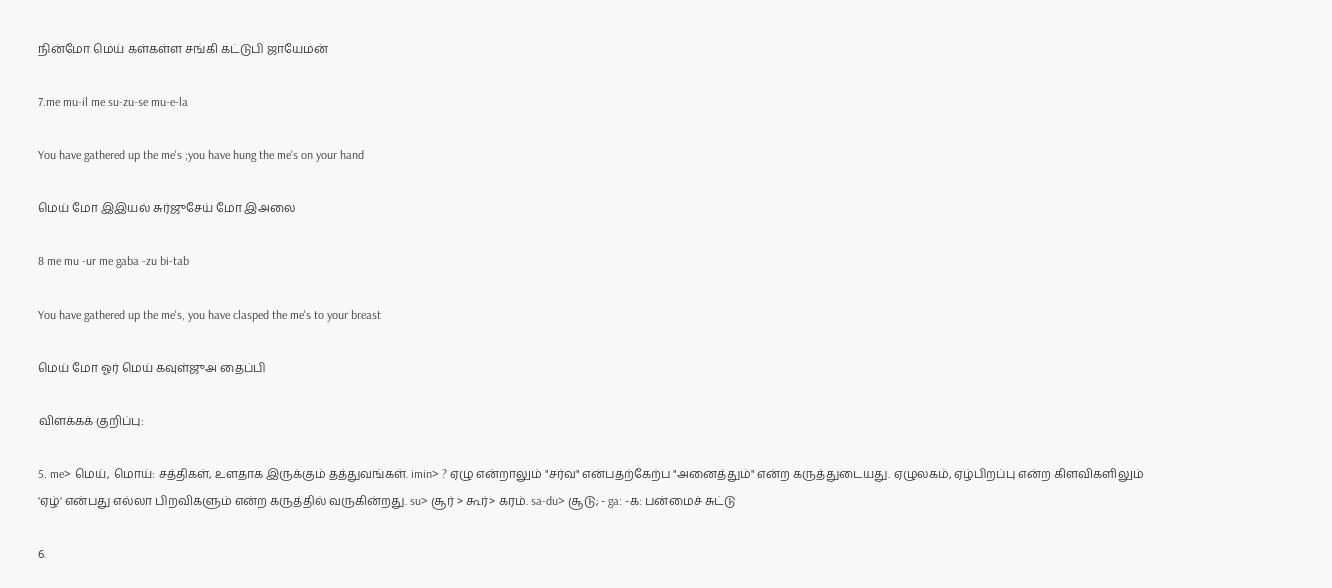நின்மோ மெய் கள்கள்ள சங்கி கட்டுபி ஜாயேமன்

7.me mu-il me su-zu-se mu-e-la

You have gathered up the me's ;you have hung the me's on your hand

மெய் மோ இஇயல் சுர்ஜுசேய் மோ இஅலை

8 me mu -ur me gaba -zu bi-tab

You have gathered up the me's, you have clasped the me's to your breast

மெய் மோ ஓர் மெய் கவுள்ஜுஅ தைப்பி

விளக்கக் குறிப்பு:

5. me> மெய், மொய்: சத்திகள், உளதாக இருக்கும் தத்துவங்கள். imin> ? ஏழு என்றாலும் "சர்வ" என்பதற்கேற்ப "அனைத்தும்" என்ற கருத்துடையது. ஏழுலகம், ஏழ்பிறப்பு என்ற கிளவிகளிலும் 'ஏழ்' என்பது எல்லா பிறவிகளும் என்ற கருத்தில் வருகின்றது. su> சூர் > கூர்> கரம். sa-du> சூடு; - ga: -க: பன்மைச் சுட்டு

6.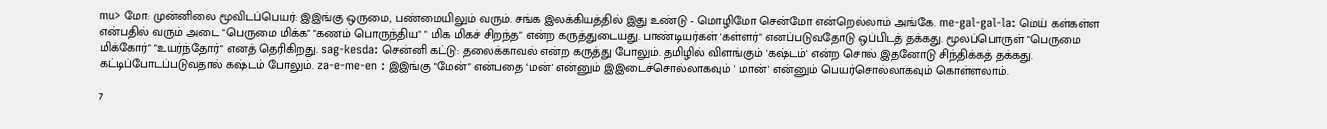mu> மோ: முன்னிலை மூவிடப்பெயர்: இஇங்கு ஒருமை, பண்மையிலும் வரும். சங்க இலக்கியத்தில் இது உண்டு - மொழிமோ சென்மோ என்றெல்லாம் அங்கே. me-gal-gal-la: மெய் கள்கள்ள என்பதில் வரும் அடை "பெருமை மிக்க" "கணம் பொருந்திய" " மிக மிகச் சிறந்த" என்ற கருத்துடையது. பாண்டியர்கள் 'கள்ளர்" எனப்படுவதோடு ஒப்பிடத் தக்கது. மூலப்பொருள் "பெருமை மிக்கோர்" "உயர்ந்தோர்" எனத் தெரிகிறது. sag-kesda: சென்னி கட்டு: தலைக்காவல் என்ற கருத்து போலும். தமிழில் விளங்கும் 'கஷ்டம்' என்ற சொல் இதனோடு சிந்திக்கத் தக்கது. கட்டிப்போடப்படுவதால் கஷ்டம் போலும். za-e-me-en : இஇங்கு "மேன்" என்பதை ‘மன்' என்னும் இஇடைச்சொல்லாகவும் ' மான்' என்னும் பெயர்சொல்லாகவும் கொள்ளலாம்.

7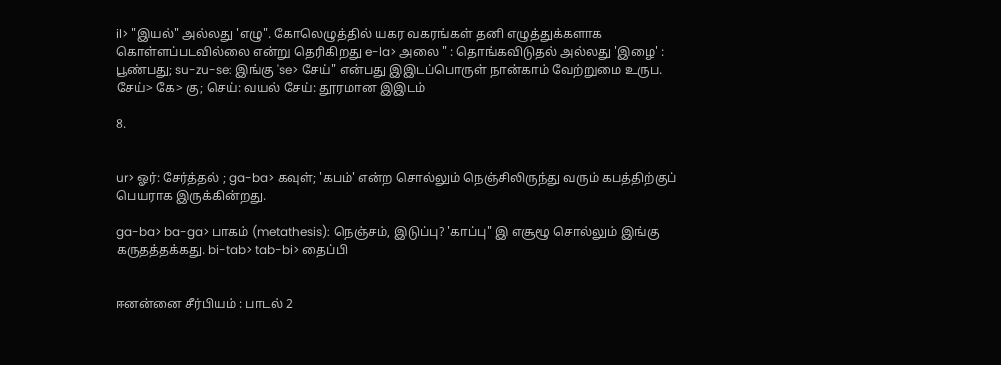il> "இயல்" அல்லது 'எழு". கோலெழுத்தில் யகர வகரங்கள் தனி எழுத்துக்களாக கொள்ளப்படவில்லை என்று தெரிகிறது e-la> அலை " : தொங்கவிடுதல் அல்லது 'இழை' : பூண்பது; su-zu-se: இங்கு 'se> சேய்" என்பது இஇடப்பொருள் நான்காம் வேற்றுமை உருப. சேய்> கே> கு; செய்: வயல் சேய்: தூரமான இஇடம்

8.


ur> ஓர்: சேர்த்தல் ; ga-ba> கவுள்; 'கபம்' என்ற சொல்லும் நெஞ்சிலிருந்து வரும் கபத்திற்குப் பெயராக இருக்கின்றது.

ga-ba> ba-ga> பாகம் (metathesis): நெஞ்சம், இடுப்பு? 'காப்பு" இ எசூழூ சொல்லும் இங்கு கருதத்தக்கது. bi-tab> tab-bi> தைப்பி


ஈனன்னை சீர்பியம் : பாடல் 2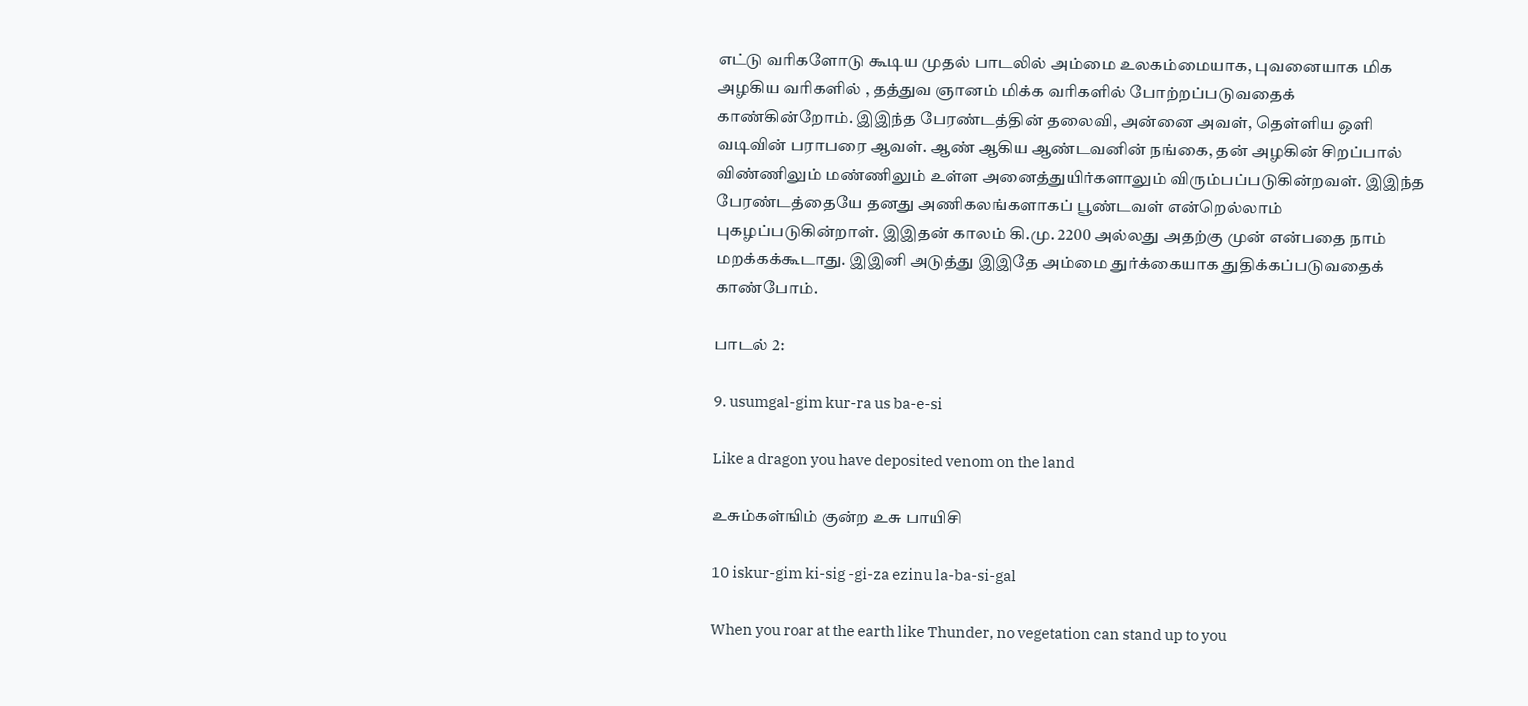எட்டு வரிகளோடு கூடிய முதல் பாடலில் அம்மை உலகம்மையாக, புவனையாக மிக அழகிய வரிகளில் , தத்துவ ஞானம் மிக்க வரிகளில் போற்றப்படுவதைக் காண்கின்றோம். இஇந்த பேரண்டத்தின் தலைவி, அன்னை அவள், தெள்ளிய ஒளி வடிவின் பராபரை ஆவள். ஆண் ஆகிய ஆண்டவனின் நங்கை, தன் அழகின் சிறப்பால் விண்ணிலும் மண்ணிலும் உள்ள அனைத்துயிர்களாலும் விரும்பப்படுகின்றவள். இஇந்த பேரண்டத்தையே தனது அணிகலங்களாகப் பூண்டவள் என்றெல்லாம் புகழப்படுகின்றாள். இஇதன் காலம் கி.மு. 2200 அல்லது அதற்கு முன் என்பதை நாம் மறக்கக்கூடாது. இஇனி அடுத்து இஇதே அம்மை துர்க்கையாக துதிக்கப்படுவதைக் காண்போம்.

பாடல் 2:

9. usumgal-gim kur-ra us ba-e-si

Like a dragon you have deposited venom on the land

உசும்கள்ஙிம் குன்ற உசு பாயிசி

10 iskur-gim ki-sig -gi-za ezinu la-ba-si-gal

When you roar at the earth like Thunder, no vegetation can stand up to you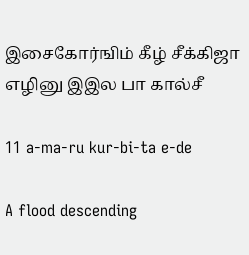இசைகோர்ஙிம் கீழ் சீக்கிஜா எழினு இஇல பா கால்சீ

11 a-ma-ru kur-bi-ta e-de

A flood descending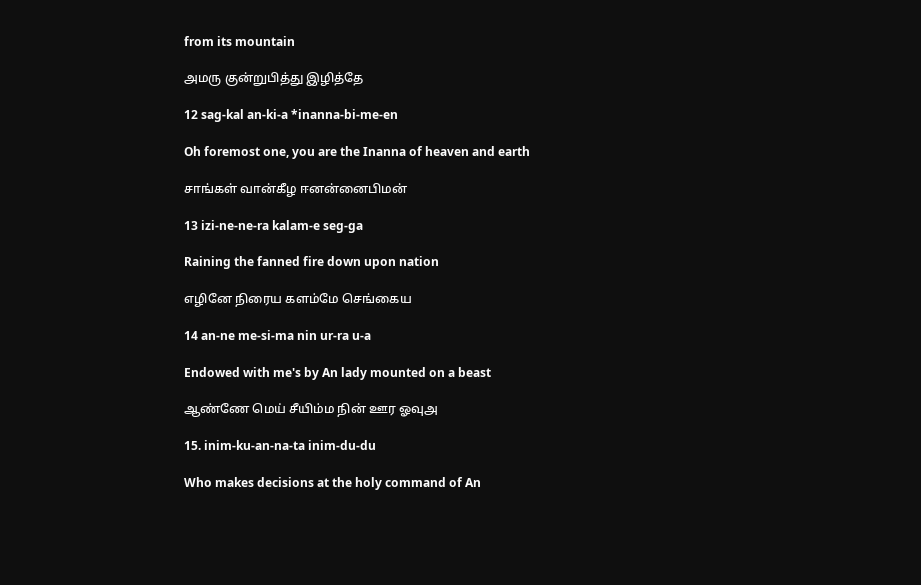from its mountain

அமரு குன்றுபித்து இழித்தே

12 sag-kal an-ki-a *inanna-bi-me-en

Oh foremost one, you are the Inanna of heaven and earth

சாங்கள் வான்கீழ ஈனன்னைபிமன்

13 izi-ne-ne-ra kalam-e seg-ga

Raining the fanned fire down upon nation

எழினே நிரைய களம்மே செங்கைய

14 an-ne me-si-ma nin ur-ra u-a

Endowed with me's by An lady mounted on a beast

ஆண்ணே மெய் சீயிம்ம நின் ஊர ஓவுஅ

15. inim-ku-an-na-ta inim-du-du

Who makes decisions at the holy command of An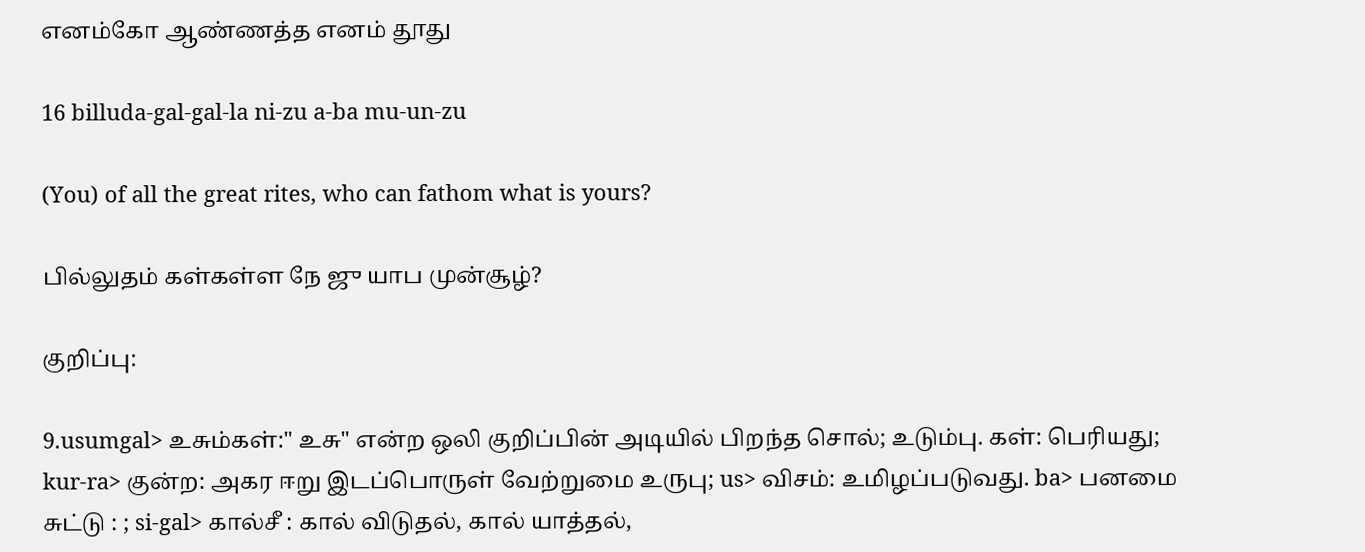எனம்கோ ஆண்ணத்த எனம் தூது

16 billuda-gal-gal-la ni-zu a-ba mu-un-zu

(You) of all the great rites, who can fathom what is yours?

பில்லுதம் கள்கள்ள நே ஜு யாப முன்சூழ்?

குறிப்பு:

9.usumgal> உசும்கள்:" உசு" என்ற ஒலி குறிப்பின் அடியில் பிறந்த சொல்; உடும்பு. கள்: பெரியது; kur-ra> குன்ற: அகர ஈறு இடப்பொருள் வேற்றுமை உருபு; us> விசம்: உமிழப்படுவது. ba> பனமை சுட்டு : ; si-gal> கால்சீ : கால் விடுதல், கால் யாத்தல்,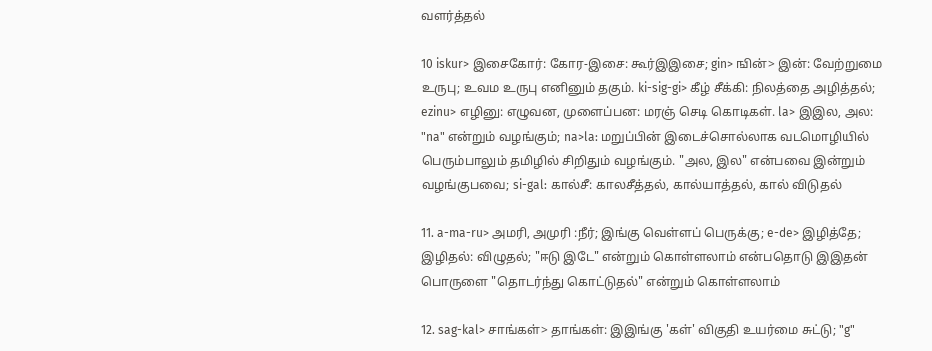வளர்த்தல்

10 iskur> இசைகோர்: கோர-இசை: கூர்இஇசை; gin> ஙின்> இன்: வேற்றுமை உருபு; உவம உருபு எனினும் தகும். ki-sig-gi> கீழ் சீக்கி: நிலத்தை அழித்தல்; ezinu> எழினு: எழுவன, முளைப்பன: மரஞ் செடி கொடிகள். la> இஇல, அல: "na" என்றும் வழங்கும்; na>la: மறுப்பின் இடைச்சொல்லாக வடமொழியில் பெரும்பாலும் தமிழில் சிறிதும் வழங்கும். "அல, இல" என்பவை இன்றும் வழங்குபவை; si-gal: கால்சீ: காலசீத்தல், கால்யாத்தல், கால் விடுதல்

11. a-ma-ru> அமரி, அமுரி :நீர்; இங்கு வெள்ளப் பெருக்கு; e-de> இழித்தே; இழிதல்: விழுதல்; "ஈடு இடே" என்றும் கொள்ளலாம் என்பதொடு இஇதன் பொருளை "தொடர்ந்து கொட்டுதல்" என்றும் கொள்ளலாம்

12. sag-kal> சாங்கள்> தாங்கள்: இஇங்கு 'கள்' விகுதி உயர்மை சுட்டு; "g"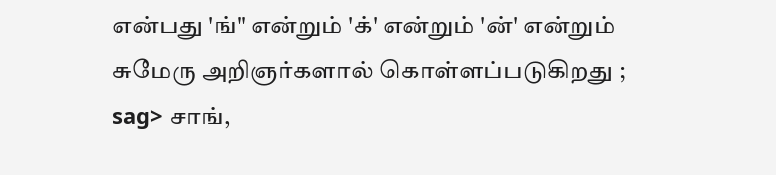என்பது 'ங்" என்றும் 'க்' என்றும் 'ன்' என்றும் சுமேரு அறிஞர்களால் கொள்ளப்படுகிறது ; sag> சாங்,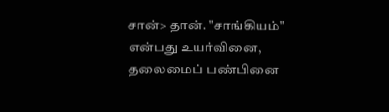சான்> தான். "சாங்கியம்" என்பது உயர்வினை, தலைமைப் பண்பினை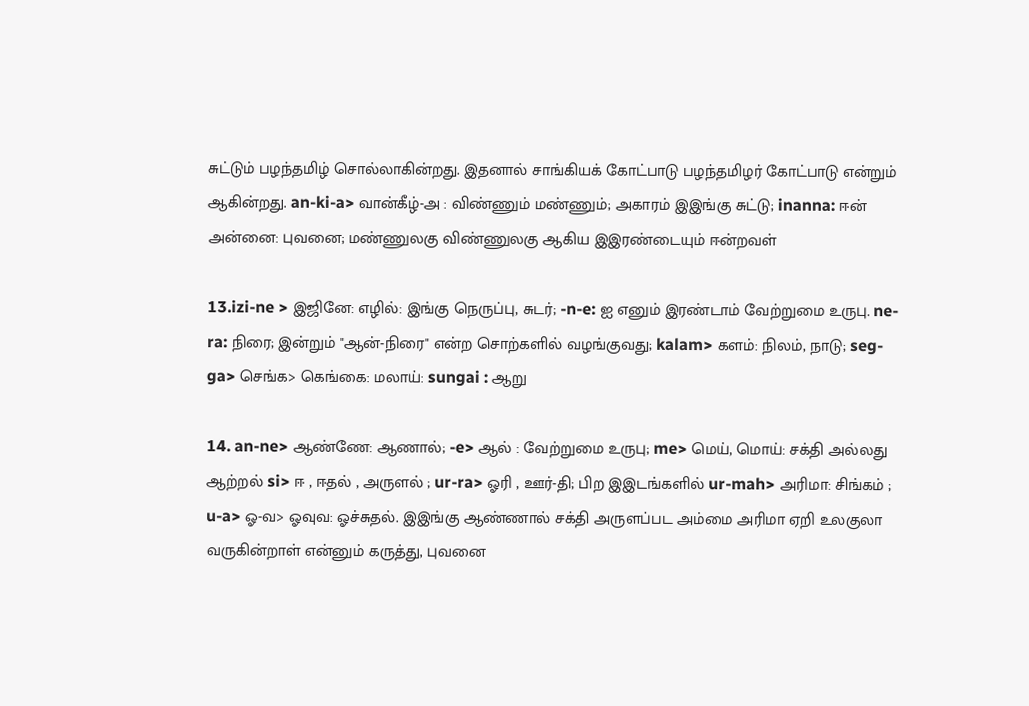சுட்டும் பழந்தமிழ் சொல்லாகின்றது. இதனால் சாங்கியக் கோட்பாடு பழந்தமிழர் கோட்பாடு என்றும் ஆகின்றது. an-ki-a> வான்கீழ்-அ : விண்ணும் மண்ணும்; அகாரம் இஇங்கு சுட்டு; inanna: ஈன் அன்னை: புவனை; மண்ணுலகு விண்ணுலகு ஆகிய இஇரண்டையும் ஈன்றவள்

13.izi-ne > இஜினே: எழில்: இங்கு நெருப்பு, சுடர்; -n-e: ஐ எனும் இரண்டாம் வேற்றுமை உருபு. ne-ra: நிரை; இன்றும் "ஆன்-நிரை" என்ற சொற்களில் வழங்குவது; kalam> களம்: நிலம், நாடு; seg-ga> செங்க> கெங்கை: மலாய்: sungai : ஆறு

14. an-ne> ஆண்ணே: ஆணால்; -e> ஆல் : வேற்றுமை உருபு; me> மெய், மொய்: சக்தி அல்லது ஆற்றல் si> ஈ , ஈதல் , அருளல் ; ur-ra> ஓரி , ஊர்-தி; பிற இஇடங்களில் ur-mah> அரிமா: சிங்கம் ; u-a> ஓ-வ> ஓவுவ: ஓச்சுதல். இஇங்கு ஆண்ணால் சக்தி அருளப்பட அம்மை அரிமா ஏறி உலகுலா வருகின்றாள் என்னும் கருத்து, புவனை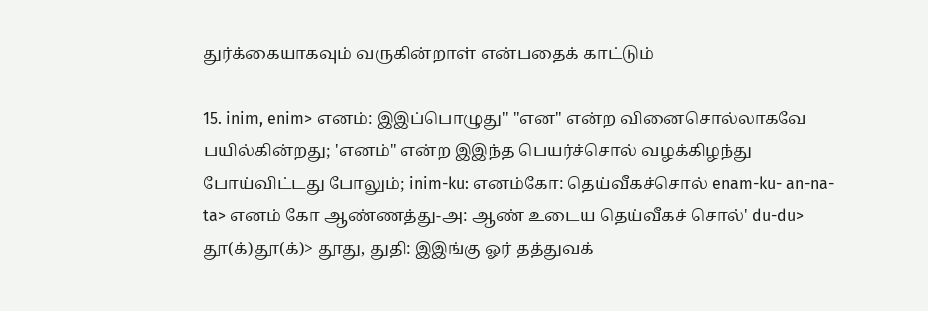துர்க்கையாகவும் வருகின்றாள் என்பதைக் காட்டும்

15. inim, enim> எனம்: இஇப்பொழுது" "என" என்ற வினைசொல்லாகவே பயில்கின்றது; 'எனம்" என்ற இஇந்த பெயர்ச்சொல் வழக்கிழந்து போய்விட்டது போலும்; inim-ku: எனம்கோ: தெய்வீகச்சொல் enam-ku- an-na-ta> எனம் கோ ஆண்ணத்து-அ: ஆண் உடைய தெய்வீகச் சொல்' du-du> தூ(க்)தூ(க்)> தூது, துதி: இஇங்கு ஓர் தத்துவக்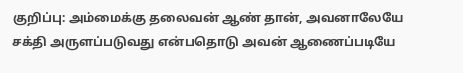குறிப்பு: அம்மைக்கு தலைவன் ஆண் தான், அவனாலேயே சக்தி அருளப்படுவது என்பதொடு அவன் ஆணைப்படியே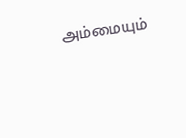அம்மையும்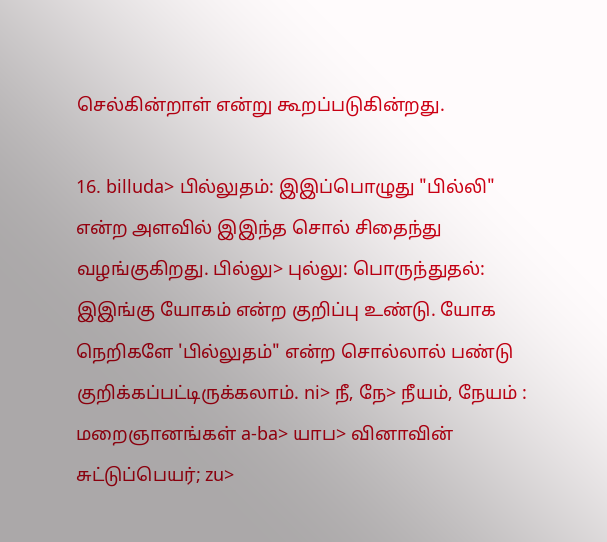செல்கின்றாள் என்று கூறப்படுகின்றது.

16. billuda> பில்லுதம்: இஇப்பொழுது "பில்லி" என்ற அளவில் இஇந்த சொல் சிதைந்து வழங்குகிறது. பில்லு> புல்லு: பொருந்துதல்: இஇங்கு யோகம் என்ற குறிப்பு உண்டு. யோக நெறிகளே 'பில்லுதம்" என்ற சொல்லால் பண்டு குறிக்கப்பட்டிருக்கலாம். ni> நீ, நே> நீயம், நேயம் : மறைஞானங்கள் a-ba> யாப> வினாவின் சுட்டுப்பெயர்; zu>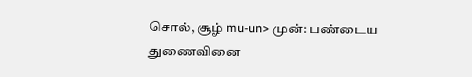சொல், சூழ் mu-un> முன்: பண்டைய துணைவினை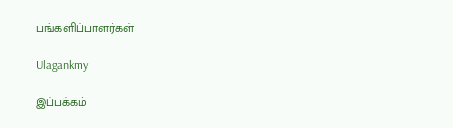பங்களிப்பாளர்கள்

Ulagankmy

இப்பக்கம்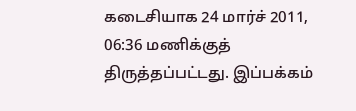கடைசியாக 24 மார்ச் 2011, 06:36 மணிக்குத் திருத்தப்பட்டது. இப்பக்கம்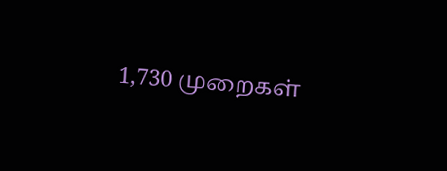1,730 முறைகள்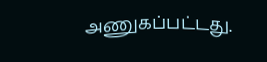அணுகப்பட்டது.